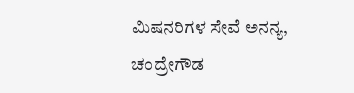ಮಿಷನರಿಗಳ ಸೇವೆ ಅನನ್ಯ, ಚಂದ್ರೇಗೌಡ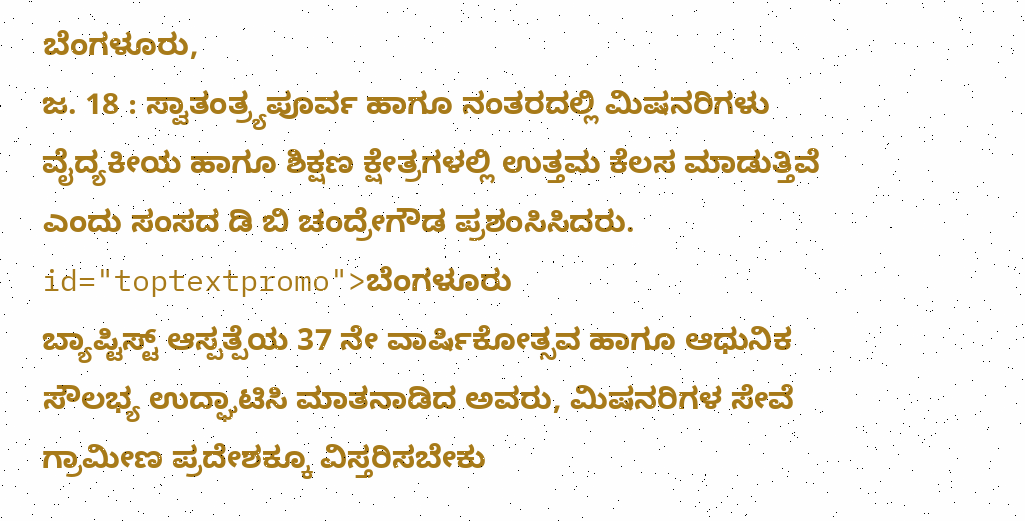ಬೆಂಗಳೂರು,
ಜ. 18 : ಸ್ವಾತಂತ್ರ್ಯಪೂರ್ವ ಹಾಗೂ ನಂತರದಲ್ಲಿ ಮಿಷನರಿಗಳು ವೈದ್ಯಕೀಯ ಹಾಗೂ ಶಿಕ್ಷಣ ಕ್ಷೇತ್ರಗಳಲ್ಲಿ ಉತ್ತಮ ಕೆಲಸ ಮಾಡುತ್ತಿವೆ ಎಂದು ಸಂಸದ ಡಿ ಬಿ ಚಂದ್ರೇಗೌಡ ಪ್ರಶಂಸಿಸಿದರು. id="toptextpromo">ಬೆಂಗಳೂರು
ಬ್ಯಾಪ್ಟಿಸ್ಟ್ ಆಸ್ಪತ್ಪೆಯ 37 ನೇ ವಾರ್ಷಿಕೋತ್ಸವ ಹಾಗೂ ಆಧುನಿಕ ಸೌಲಭ್ಯ ಉದ್ಘಾಟಿಸಿ ಮಾತನಾಡಿದ ಅವರು, ಮಿಷನರಿಗಳ ಸೇವೆ ಗ್ರಾಮೀಣ ಪ್ರದೇಶಕ್ಕೂ ವಿಸ್ತರಿಸಬೇಕು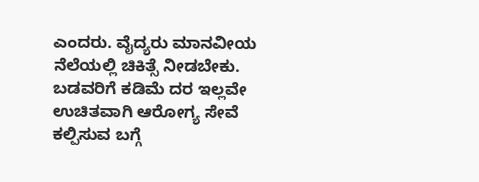ಎಂದರು. ವೈದ್ಯರು ಮಾನವೀಯ ನೆಲೆಯಲ್ಲಿ ಚಿಕಿತ್ಸೆ ನೀಡಬೇಕು. ಬಡವರಿಗೆ ಕಡಿಮೆ ದರ ಇಲ್ಲವೇ ಉಚಿತವಾಗಿ ಆರೋಗ್ಯ ಸೇವೆ ಕಲ್ಪಿಸುವ ಬಗ್ಗೆ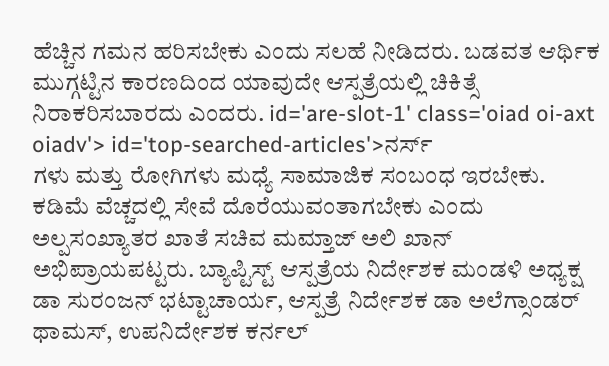ಹೆಚ್ಚಿನ ಗಮನ ಹರಿಸಬೇಕು ಎಂದು ಸಲಹೆ ನೀಡಿದರು. ಬಡವತ ಆರ್ಥಿಕ ಮುಗ್ಗಟ್ಟಿನ ಕಾರಣದಿಂದ ಯಾವುದೇ ಆಸ್ಪತ್ರೆಯಲ್ಲಿ ಚಿಕಿತ್ಸೆ ನಿರಾಕರಿಸಬಾರದು ಎಂದರು. id='are-slot-1' class='oiad oi-axt oiadv'> id='top-searched-articles'>ನರ್ಸ್
ಗಳು ಮತ್ತು ರೋಗಿಗಳು ಮಧ್ಯೆ ಸಾಮಾಜಿಕ ಸಂಬಂಧ ಇರಬೇಕು. ಕಡಿಮೆ ವೆಚ್ಚದಲ್ಲಿ ಸೇವೆ ದೊರೆಯುವಂತಾಗಬೇಕು ಎಂದು ಅಲ್ಪಸಂಖ್ಯಾತರ ಖಾತೆ ಸಚಿವ ಮಮ್ತಾಜ್ ಅಲಿ ಖಾನ್ ಅಭಿಪ್ರಾಯಪಟ್ಟರು. ಬ್ಯಾಪ್ಟಿಸ್ಟ್ ಆಸ್ಪತ್ರೆಯ ನಿರ್ದೇಶಕ ಮಂಡಳಿ ಅಧ್ಯಕ್ಷ ಡಾ ಸುರಂಜನ್ ಭಟ್ಟಾಚಾರ್ಯ, ಆಸ್ಪತ್ರೆ ನಿರ್ದೇಶಕ ಡಾ ಅಲೆಗ್ಸಾಂಡರ್ ಥಾಮಸ್, ಉಪನಿರ್ದೇಶಕ ಕರ್ನಲ್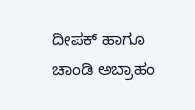ದೀಪಕ್ ಹಾಗೂ ಚಾಂಡಿ ಅಬ್ರಾಹಂ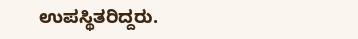ಉಪಸ್ಥಿತರಿದ್ದರು.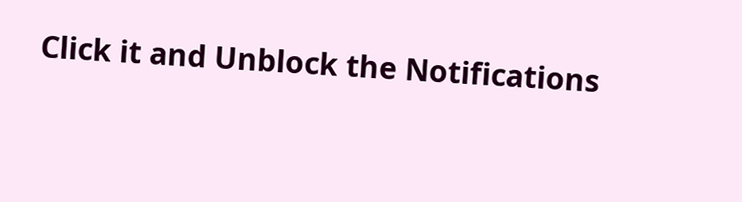Click it and Unblock the Notifications